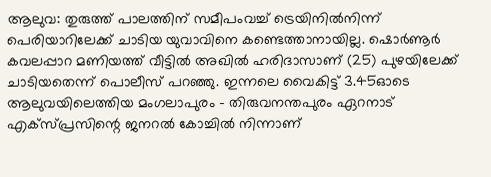ആലുവ: തുരുത്ത് പാലത്തിന് സമീപംവച്ച് ട്രെയിനിൽനിന്ന് പെരിയാറിലേക്ക് ചാടിയ യുവാവിനെ കണ്ടെത്താനായില്ല. ഷൊർണൂർ കവലപ്പാറ മണിയത്ത് വീട്ടിൽ അഖിൽ ഹരിദാസാണ് (25) പുഴയിലേക്ക് ചാടിയതെന്ന് പൊലീസ് പറഞ്ഞു. ഇന്നലെ വൈകിട്ട് 3.45ഓടെ ആലുവയിലെത്തിയ മംഗലാപുരം - തിരുവനന്തപുരം ഏറനാട് എക്സ്പ്രസിന്റെ ജനറൽ കോച്ചിൽ നിന്നാണ്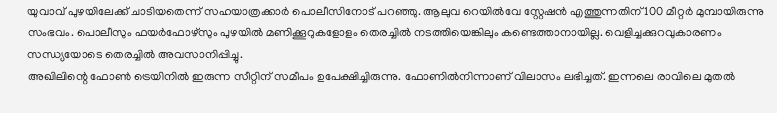യുവാവ് പുഴയിലേക്ക് ചാടിയതെന്ന് സഹയാത്രക്കാർ പൊലീസിനോട് പറഞ്ഞു. ആലുവ റെയിൽവേ സ്റ്റേഷൻ എത്തുന്നതിന് 100 മീറ്റർ മുമ്പായിരുന്നു സംഭവം. പൊലീസും ഫയർഫോഴ്സും പുഴയിൽ മണിക്കൂറുകളോളം തെരച്ചിൽ നടത്തിയെങ്കിലും കണ്ടെത്താനായില്ല. വെളിച്ചക്കുറവുകാരണം സന്ധ്യയോടെ തെരച്ചിൽ അവസാനിപ്പിച്ചു.
അഖിലിന്റെ ഫോൺ ട്രെയിനിൽ ഇരുന്ന സീറ്റിന് സമീപം ഉപേക്ഷിച്ചിരുന്നു. ഫോണിൽനിന്നാണ് വിലാസം ലഭിച്ചത്. ഇന്നലെ രാവിലെ മുതൽ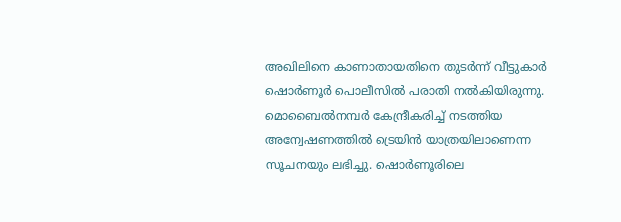അഖിലിനെ കാണാതായതിനെ തുടർന്ന് വീട്ടുകാർ ഷൊർണൂർ പൊലീസിൽ പരാതി നൽകിയിരുന്നു. മൊബൈൽനമ്പർ കേന്ദ്രീകരിച്ച് നടത്തിയ അന്വേഷണത്തിൽ ട്രെയിൻ യാത്രയിലാണെന്ന സൂചനയും ലഭിച്ചു. ഷൊർണൂരിലെ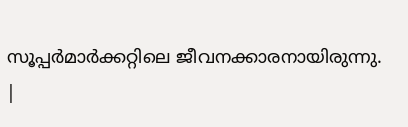സൂപ്പർമാർക്കറ്റിലെ ജീവനക്കാരനായിരുന്നു.
|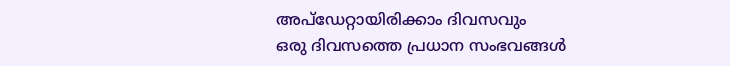അപ്ഡേറ്റായിരിക്കാം ദിവസവും
ഒരു ദിവസത്തെ പ്രധാന സംഭവങ്ങൾ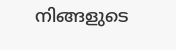നിങ്ങളുടെ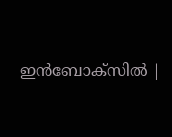ഇൻബോക്സിൽ |